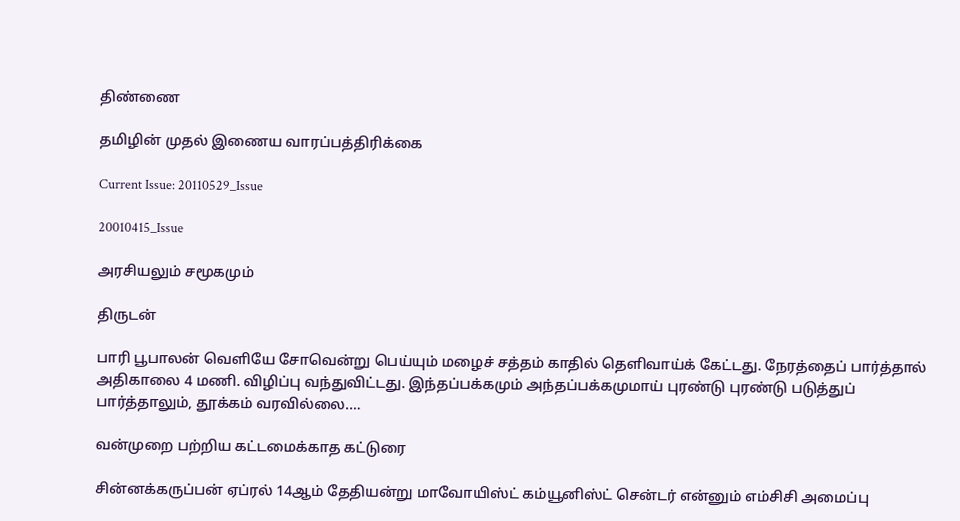திண்ணை

தமிழின் முதல் இணைய வாரப்பத்திரிக்கை

Current Issue: 20110529_Issue

20010415_Issue

அரசியலும் சமூகமும்

திருடன்

பாரி பூபாலன் வெளியே சோவென்று பெய்யும் மழைச் சத்தம் காதில் தெளிவாய்க் கேட்டது. நேரத்தைப் பார்த்தால் அதிகாலை 4 மணி. விழிப்பு வந்துவிட்டது. இந்தப்பக்கமும் அந்தப்பக்கமுமாய் புரண்டு புரண்டு படுத்துப் பார்த்தாலும், தூக்கம் வரவில்லை.…

வன்முறை பற்றிய கட்டமைக்காத கட்டுரை

சின்னக்கருப்பன் ஏப்ரல் 14ஆம் தேதியன்று மாவோயிஸ்ட் கம்யூனிஸ்ட் சென்டர் என்னும் எம்சிசி அமைப்பு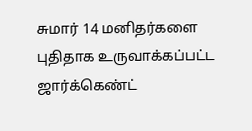சுமார் 14 மனிதர்களை புதிதாக உருவாக்கப்பட்ட ஜார்க்கெண்ட்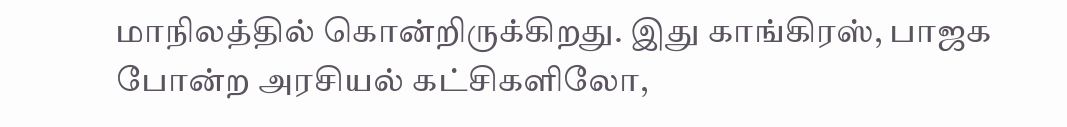மாநிலத்தில் கொன்றிருக்கிறது. இது காங்கிரஸ், பாஜக போன்ற அரசியல் கட்சிகளிலோ,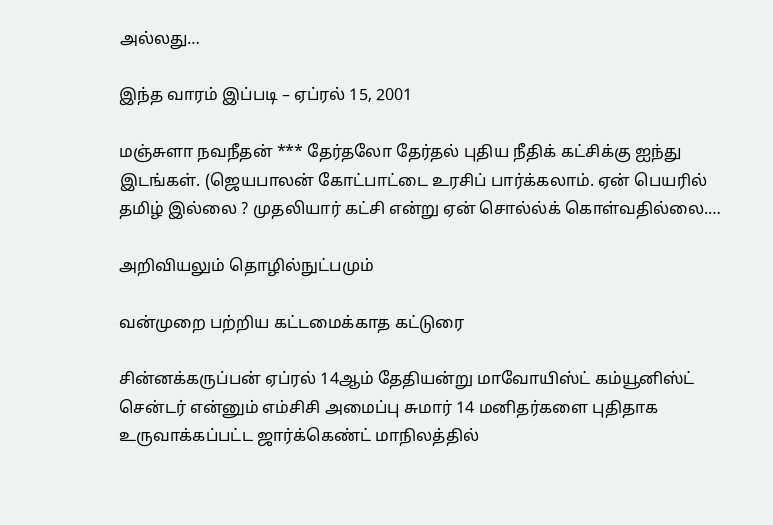அல்லது…

இந்த வாரம் இப்படி – ஏப்ரல் 15, 2001

மஞ்சுளா நவநீதன் *** தேர்தலோ தேர்தல் புதிய நீதிக் கட்சிக்கு ஐந்து இடங்கள். (ஜெயபாலன் கோட்பாட்டை உரசிப் பார்க்கலாம். ஏன் பெயரில் தமிழ் இல்லை ? முதலியார் கட்சி என்று ஏன் சொல்ல்க் கொள்வதில்லை.…

அறிவியலும் தொழில்நுட்பமும்

வன்முறை பற்றிய கட்டமைக்காத கட்டுரை

சின்னக்கருப்பன் ஏப்ரல் 14ஆம் தேதியன்று மாவோயிஸ்ட் கம்யூனிஸ்ட் சென்டர் என்னும் எம்சிசி அமைப்பு சுமார் 14 மனிதர்களை புதிதாக உருவாக்கப்பட்ட ஜார்க்கெண்ட் மாநிலத்தில்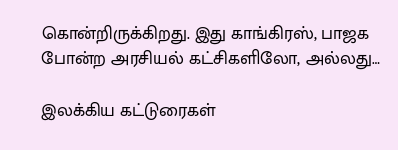கொன்றிருக்கிறது. இது காங்கிரஸ், பாஜக போன்ற அரசியல் கட்சிகளிலோ, அல்லது…

இலக்கிய கட்டுரைகள்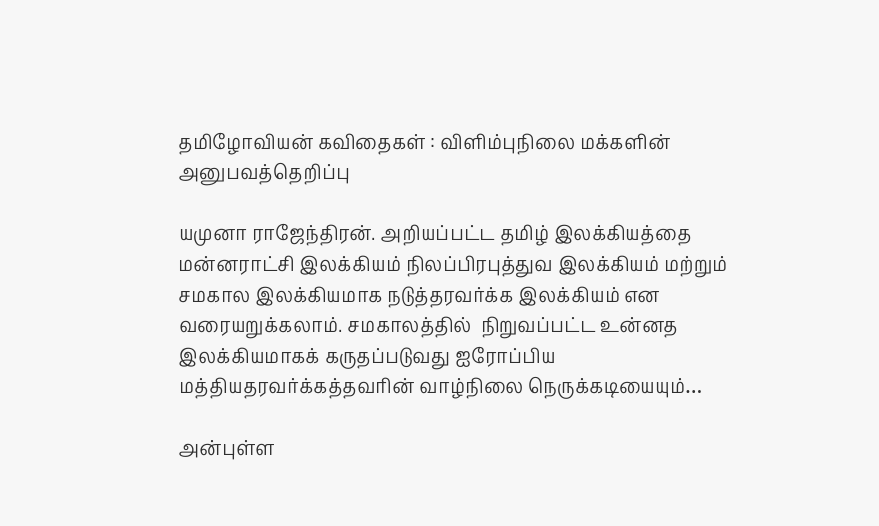தமிழோவியன் கவிதைகள் : விளிம்புநிலை மக்களின் அனுபவத்தெறிப்பு

யமுனா ராஜேந்திரன். அறியப்பட்ட தமிழ் இலக்கியத்தை மன்னராட்சி இலக்கியம் நிலப்பிரபுத்துவ இலக்கியம் மற்றும் சமகால இலக்கியமாக நடுத்தரவர்க்க இலக்கியம் என வரையறுக்கலாம். சமகாலத்தில்  நிறுவப்பட்ட உன்னத இலக்கியமாகக் கருதப்படுவது ஐரோப்பிய மத்தியதரவர்க்கத்தவரின் வாழ்நிலை நெருக்கடியையும்…

அன்புள்ள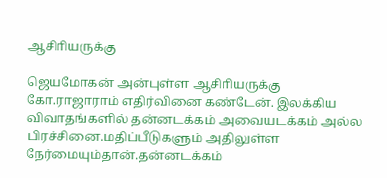ஆசிாியருக்கு

ஜெயமோகன் அன்புள்ள ஆசிாியருக்கு கோ.ராஜாராம் எதிர்வினை கண்டேன். இலக்கிய விவாதங்களில் தன்னடக்கம் அவையடக்கம் அல்ல பிரச்சினை.மதிப்பீடுகளும் அதிலுள்ள நேர்மையும்தான்.தன்னடக்கம்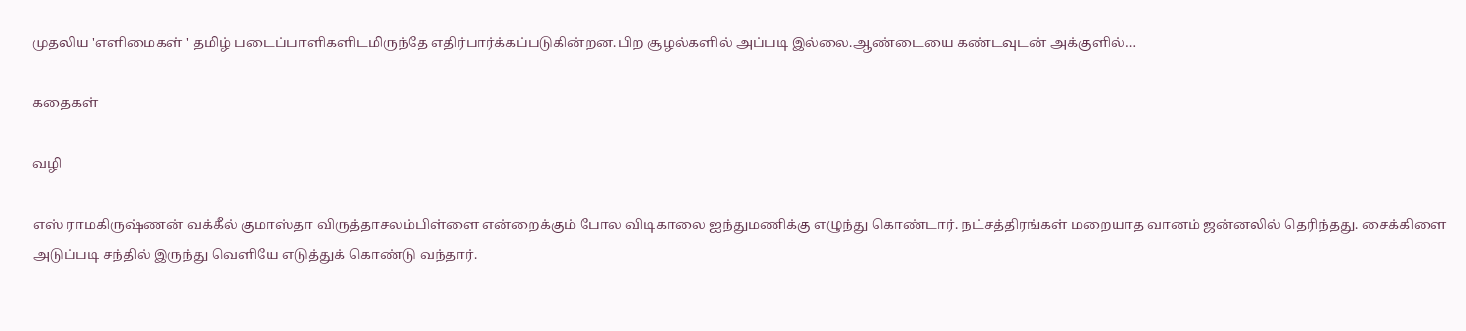முதலிய 'எளிமைகள் ' தமிழ் படைப்பாளிகளிடமிருந்தே எதிர்பார்க்கப்படுகின்றன.பிற சூழல்களில் அப்படி இல்லை.ஆண்டையை கண்டவுடன் அக்குளில்…

கதைகள்

வழி

எஸ் ராமகிருஷ்ணன் வக்கீல் குமாஸ்தா விருத்தாசலம்பிள்ளை என்றைக்கும் போல விடிகாலை ஐந்துமணிக்கு எழுந்து கொண்டார். நட்சத்திரங்கள் மறையாத வானம் ஜன்னலில் தெரிந்தது. சைக்கிளை அடுப்படி சந்தில் இருந்து வெளியே எடுத்துக் கொண்டு வந்தார்.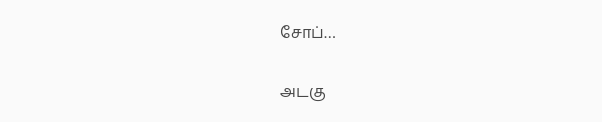சோப்…

அடகு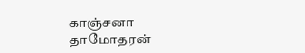காஞ்சனா தாமோதரன்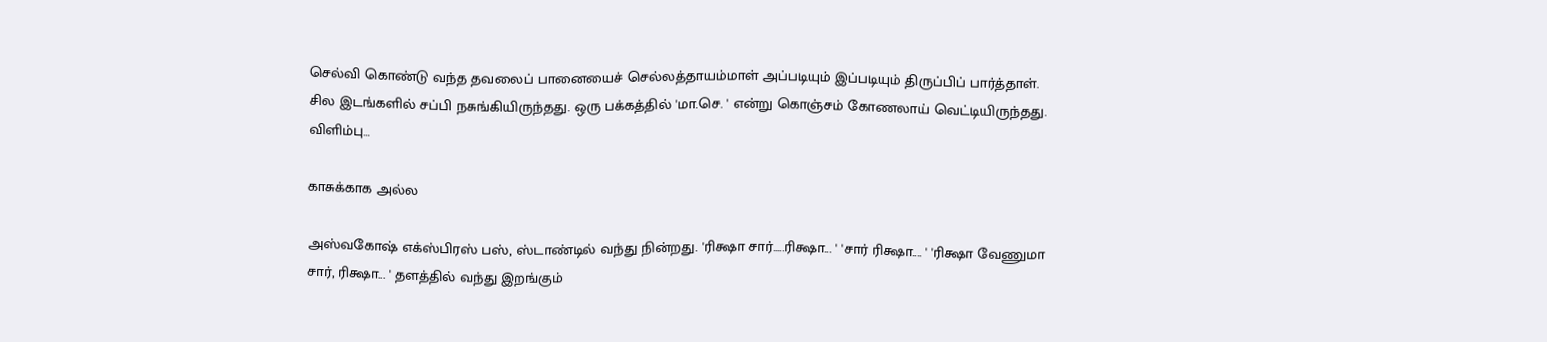செல்வி கொண்டு வந்த தவலைப் பானையைச் செல்லத்தாயம்மாள் அப்படியும் இப்படியும் திருப்பிப் பார்த்தாள். சில இடங்களில் சப்பி நசுங்கியிருந்தது. ஒரு பக்கத்தில் 'மா.செ. ' என்று கொஞ்சம் கோணலாய் வெட்டியிருந்தது. விளிம்பு…

காசுக்காக அல்ல

அஸ்வகோஷ் எக்ஸ்பிரஸ் பஸ், ஸ்டாண்டில் வந்து நின்றது. 'ரிக்ஷா சார்.....ரிக்ஷா... ' 'சார் ரிக்ஷா.... ' 'ரிக்ஷா வேணுமா சார், ரிக்ஷா... ' தளத்தில் வந்து இறங்கும்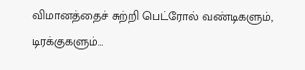விமானத்தைச் சுற்றி பெட்ரோல் வண்டிகளும், டிரக்குகளும்…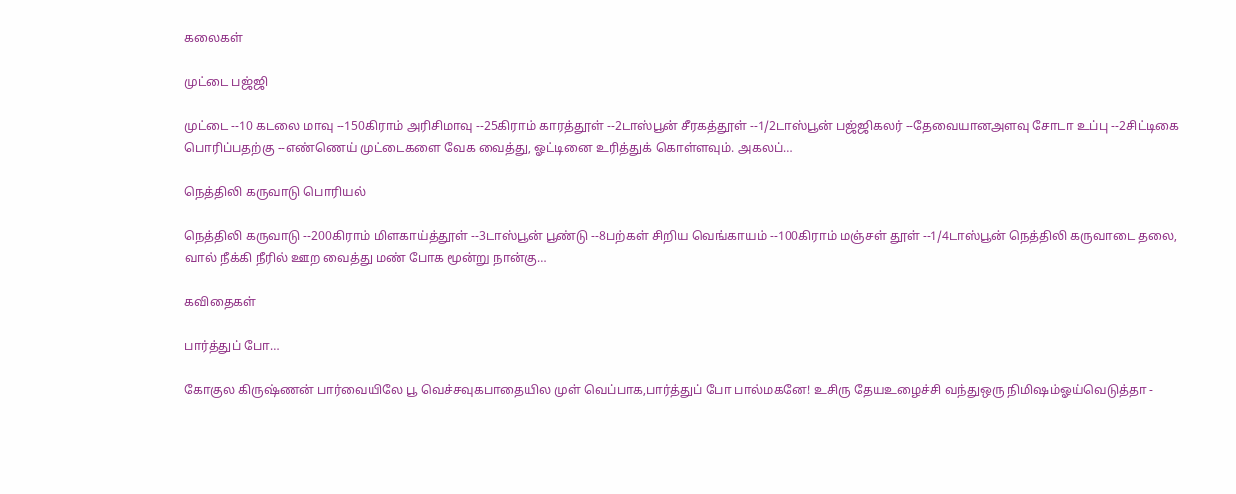கலைகள்

முட்டை பஜ்ஜி

முட்டை --10 கடலை மாவு --150கிராம் அரிசிமாவு --25கிராம் காரத்தூள் --2டாஸ்பூன் சீரகத்தூள் --1/2டாஸ்பூன் பஜ்ஜிகலர் --தேவையானஅளவு சோடா உப்பு --2சிட்டிகை பொரிப்பதற்கு --எண்ணெய் முட்டைகளை வேக வைத்து, ஓட்டினை உரித்துக் கொள்ளவும். அகலப்…

நெத்திலி கருவாடு பொரியல்

நெத்திலி கருவாடு --200கிராம் மிளகாய்த்தூள் --3டாஸ்பூன் பூண்டு --8பற்கள் சிறிய வெங்காயம் --100கிராம் மஞ்சள் தூள் --1/4டாஸ்பூன் நெத்திலி கருவாடை தலை, வால் நீக்கி நீரில் ஊற வைத்து மண் போக மூன்று நான்கு…

கவிதைகள்

பார்த்துப் போ…

கோகுல கிருஷ்ணன் பார்வையிலே பூ வெச்சவுகபாதையில முள் வெப்பாக,பார்த்துப் போ பால்மகனே! உசிரு தேயஉழைச்சி வந்துஒரு நிமிஷம்ஓய்வெடுத்தா -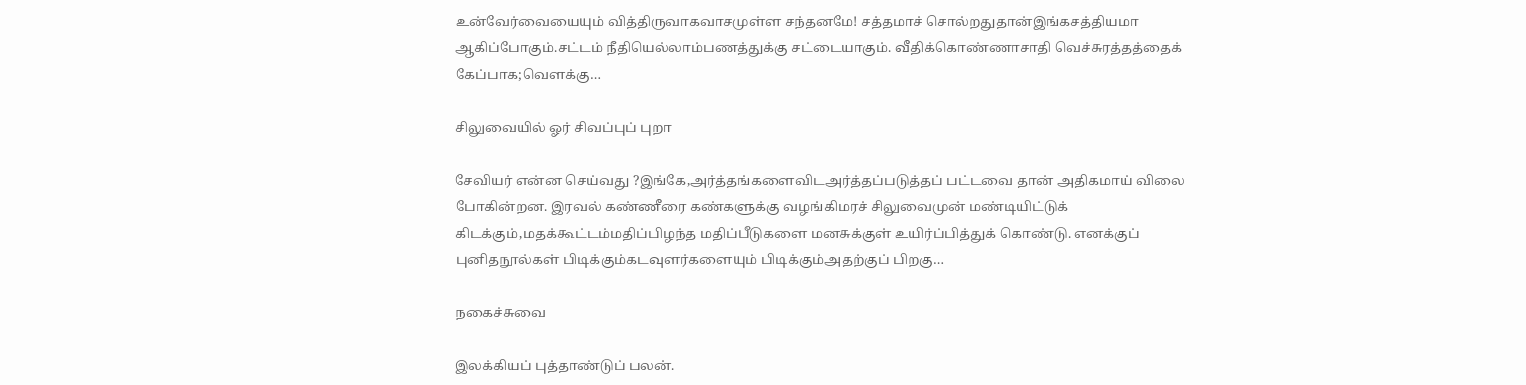உன்வேர்வையையும் வித்திருவாகவாசமுள்ள சந்தனமே! சத்தமாச் சொல்றதுதான்இங்கசத்தியமா ஆகிப்போகும்.சட்டம் நீதியெல்லாம்பணத்துக்கு சட்டையாகும். வீதிக்கொண்ணாசாதி வெச்சுரத்தத்தைக் கேப்பாக;வெளக்கு…

சிலுவையில் ஓர் சிவப்புப் புறா

சேவியர் என்ன செய்வது ?இங்கே,அர்த்தங்களைவிடஅர்த்தப்படுத்தப் பட்டவை தான் அதிகமாய் விலை போகின்றன. இரவல் கண்ணீரை கண்களுக்கு வழங்கிமரச் சிலுவைமுன் மண்டியிட்டுக் கிடக்கும்,மதக்கூட்டம்மதிப்பிழந்த மதிப்பீடுகளை மனசுக்குள் உயிர்ப்பித்துக் கொண்டு. எனக்குப் புனிதநூல்கள் பிடிக்கும்கடவுளர்களையும் பிடிக்கும்அதற்குப் பிறகு…

நகைச்சுவை

இலக்கியப் புத்தாண்டுப் பலன்.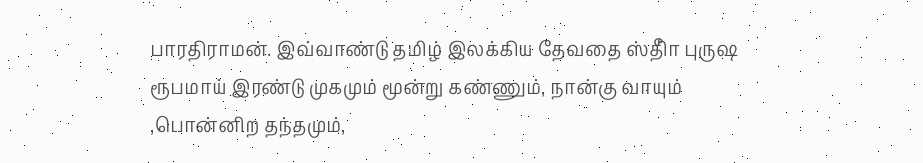பாரதிராமன். இவ்வாண்டு தமிழ் இலக்கிய தேவதை ஸ்திாீ புருஷ ரூபமாய் இரண்டு முகமும் மூன்று கண்ணும், நான்கு வாயும் ,பொன்னிற தந்தமும்,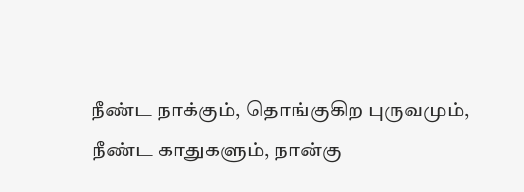நீண்ட நாக்கும், தொங்குகிற புருவமும், நீண்ட காதுகளும், நான்கு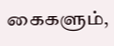கைகளும்,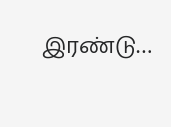இரண்டு…